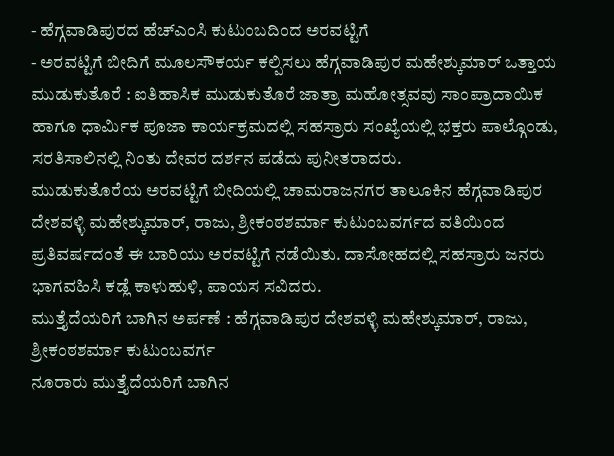- ಹೆಗ್ಗವಾಡಿಪುರದ ಹೆಚ್ಎಂಸಿ ಕುಟುಂಬದಿಂದ ಅರವಟ್ಟಿಗೆ
- ಅರವಟ್ಟಿಗೆ ಬೀದಿಗೆ ಮೂಲಸೌಕರ್ಯ ಕಲ್ಪಿಸಲು ಹೆಗ್ಗವಾಡಿಪುರ ಮಹೇಶ್ಕುಮಾರ್ ಒತ್ತಾಯ
ಮುಡುಕುತೊರೆ : ಐತಿಹಾಸಿಕ ಮುಡುಕುತೊರೆ ಜಾತ್ರಾ ಮಹೋತ್ಸವವು ಸಾಂಪ್ರಾದಾಯಿಕ ಹಾಗೂ ಧಾರ್ಮಿಕ ಪೂಜಾ ಕಾರ್ಯಕ್ರಮದಲ್ಲಿ ಸಹಸ್ರಾರು ಸಂಖ್ಯೆಯಲ್ಲಿ ಭಕ್ತರು ಪಾಲ್ಗೊಂಡು, ಸರತಿಸಾಲಿನಲ್ಲಿ ನಿಂತು ದೇವರ ದರ್ಶನ ಪಡೆದು ಪುನೀತರಾದರು.
ಮುಡುಕುತೊರೆಯ ಅರವಟ್ಟಿಗೆ ಬೀದಿಯಲ್ಲಿ ಚಾಮರಾಜನಗರ ತಾಲೂಕಿನ ಹೆಗ್ಗವಾಡಿಪುರ ದೇಶವಳ್ಳಿ ಮಹೇಶ್ಕುಮಾರ್, ರಾಜು, ಶ್ರೀಕಂಠಶರ್ಮಾ ಕುಟುಂಬವರ್ಗದ ವತಿಯಿಂದ ಪ್ರತಿವರ್ಷದಂತೆ ಈ ಬಾರಿಯು ಅರವಟ್ಟಿಗೆ ನಡೆಯಿತು. ದಾಸೋಹದಲ್ಲಿ ಸಹಸ್ರಾರು ಜನರು ಭಾಗವಹಿಸಿ ಕಡ್ಲೆ ಕಾಳುಹುಳಿ, ಪಾಯಸ ಸವಿದರು.
ಮುತ್ತೈದೆಯರಿಗೆ ಬಾಗಿನ ಅರ್ಪಣೆ : ಹೆಗ್ಗವಾಡಿಪುರ ದೇಶವಳ್ಳಿ ಮಹೇಶ್ಕುಮಾರ್, ರಾಜು, ಶ್ರೀಕಂಠಶರ್ಮಾ ಕುಟುಂಬವರ್ಗ
ನೂರಾರು ಮುತ್ತೈದೆಯರಿಗೆ ಬಾಗಿನ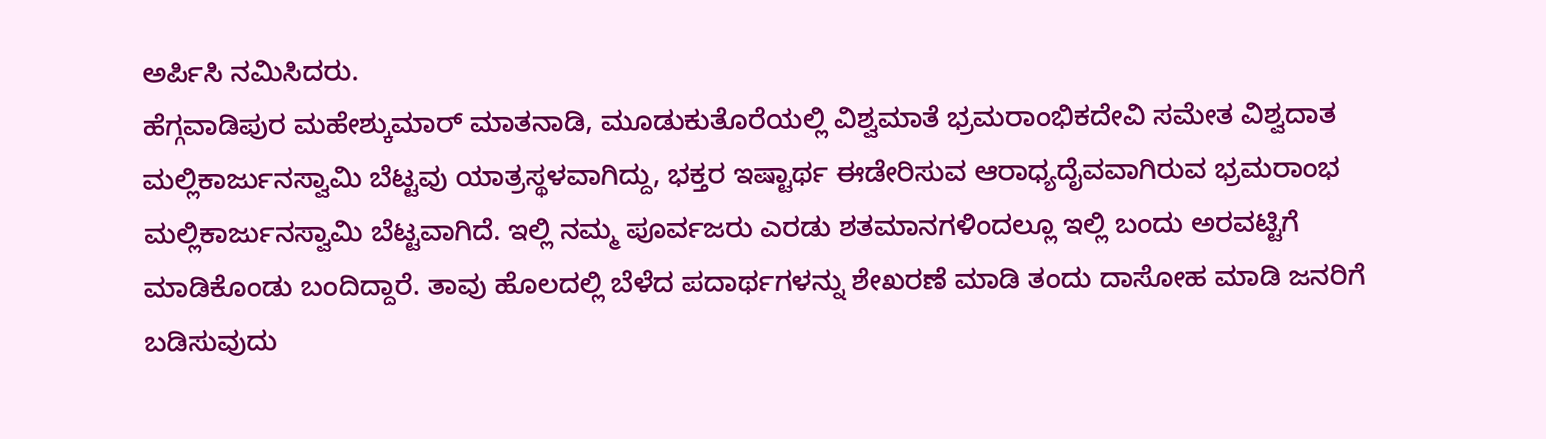ಅರ್ಪಿಸಿ ನಮಿಸಿದರು.
ಹೆಗ್ಗವಾಡಿಪುರ ಮಹೇಶ್ಕುಮಾರ್ ಮಾತನಾಡಿ, ಮೂಡುಕುತೊರೆಯಲ್ಲಿ ವಿಶ್ವಮಾತೆ ಭ್ರಮರಾಂಭಿಕದೇವಿ ಸಮೇತ ವಿಶ್ವದಾತ ಮಲ್ಲಿಕಾರ್ಜುನಸ್ವಾಮಿ ಬೆಟ್ಟವು ಯಾತ್ರಸ್ಥಳವಾಗಿದ್ದು, ಭಕ್ತರ ಇಷ್ಟಾರ್ಥ ಈಡೇರಿಸುವ ಆರಾಧ್ಯದೈವವಾಗಿರುವ ಭ್ರಮರಾಂಭ ಮಲ್ಲಿಕಾರ್ಜುನಸ್ವಾಮಿ ಬೆಟ್ಟವಾಗಿದೆ. ಇಲ್ಲಿ ನಮ್ಮ ಪೂರ್ವಜರು ಎರಡು ಶತಮಾನಗಳಿಂದಲ್ಲೂ ಇಲ್ಲಿ ಬಂದು ಅರವಟ್ಟಿಗೆ ಮಾಡಿಕೊಂಡು ಬಂದಿದ್ದಾರೆ. ತಾವು ಹೊಲದಲ್ಲಿ ಬೆಳೆದ ಪದಾರ್ಥಗಳನ್ನು ಶೇಖರಣೆ ಮಾಡಿ ತಂದು ದಾಸೋಹ ಮಾಡಿ ಜನರಿಗೆ ಬಡಿಸುವುದು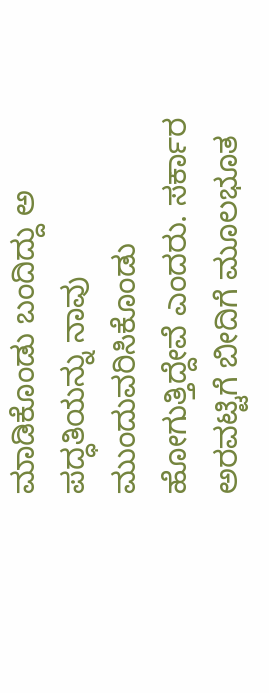ಮಾಡಿಕೊಂಡು ಬಂದಿದ್ದು ಅ ಪದ್ಧತಿಯನ್ನು ನಾವು ಮುಂದುವರಿಸಿಕೊಂಡು ಹೋಗುತ್ತಿದ್ದೇವೆ ಎಂದರು. ಸರ್ಕಾರ ಅರವಟ್ಟಿಗೆ ಬೀದಿಗೆ ಮೂಲಭೂತ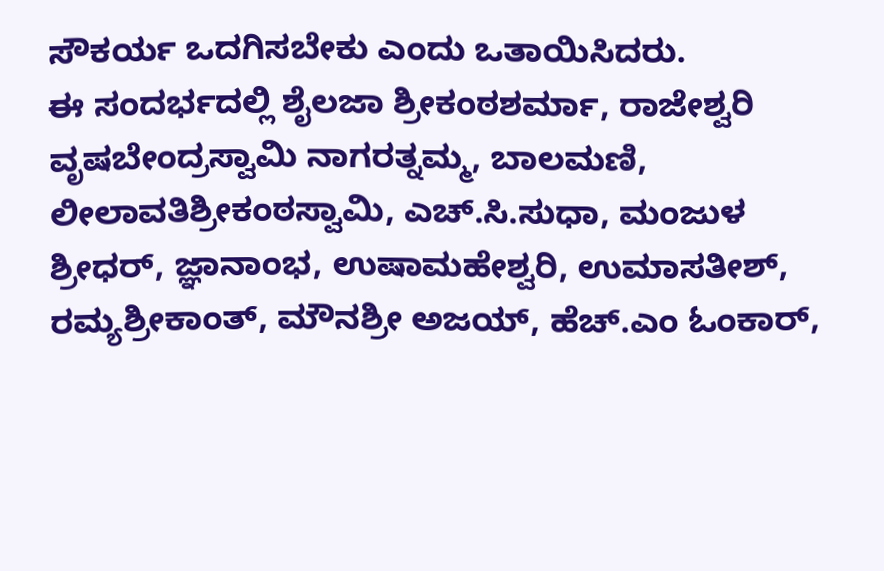ಸೌಕರ್ಯ ಒದಗಿಸಬೇಕು ಎಂದು ಒತಾಯಿಸಿದರು.
ಈ ಸಂದರ್ಭದಲ್ಲಿ ಶೈಲಜಾ ಶ್ರೀಕಂಠಶರ್ಮಾ, ರಾಜೇಶ್ವರಿ ವೃಷಬೇಂದ್ರಸ್ವಾಮಿ ನಾಗರತ್ನಮ್ಮ, ಬಾಲಮಣಿ, ಲೀಲಾವತಿಶ್ರೀಕಂಠಸ್ವಾಮಿ, ಎಚ್.ಸಿ.ಸುಧಾ, ಮಂಜುಳ ಶ್ರೀಧರ್, ಜ್ಞಾನಾಂಭ, ಉಷಾಮಹೇಶ್ವರಿ, ಉಮಾಸತೀಶ್, ರಮ್ಯಶ್ರೀಕಾಂತ್, ಮೌನಶ್ರೀ ಅಜಯ್, ಹೆಚ್.ಎಂ ಓಂಕಾರ್,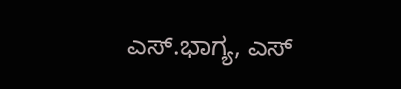ಎಸ್.ಭಾಗ್ಯ, ಎಸ್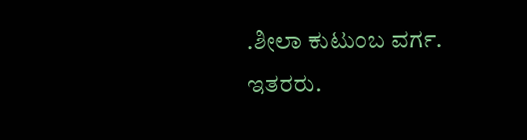.ಶೀಲಾ ಕುಟುಂಬ ವರ್ಗ. ಇತರರು.